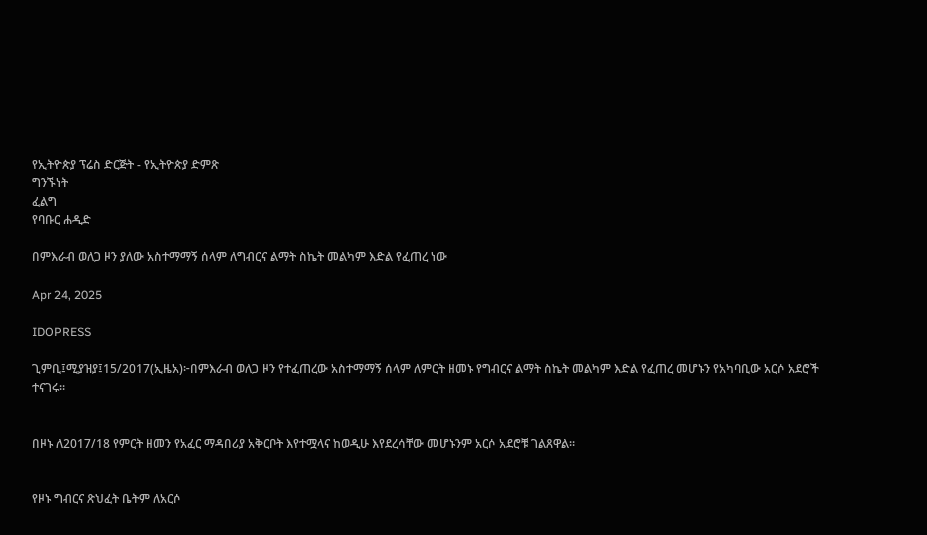የኢትዮጵያ ፕሬስ ድርጅት - የኢትዮጵያ ድምጽ
ግንኙነት
ፈልግ
የባቡር ሐዲድ

በምእራብ ወለጋ ዞን ያለው አስተማማኝ ሰላም ለግብርና ልማት ስኬት መልካም እድል የፈጠረ ነው

Apr 24, 2025

IDOPRESS

ጊምቢ፤ሚያዝያ፤15/2017(ኢዜአ)፦በምእራብ ወለጋ ዞን የተፈጠረው አስተማማኝ ሰላም ለምርት ዘመኑ የግብርና ልማት ስኬት መልካም እድል የፈጠረ መሆኑን የአካባቢው አርሶ አደሮች ተናገሩ።


በዞኑ ለ2017/18 የምርት ዘመን የአፈር ማዳበሪያ አቅርቦት እየተሟላና ከወዲሁ እየደረሳቸው መሆኑንም አርሶ አደሮቹ ገልጸዋል።


የዞኑ ግብርና ጽህፈት ቤትም ለአርሶ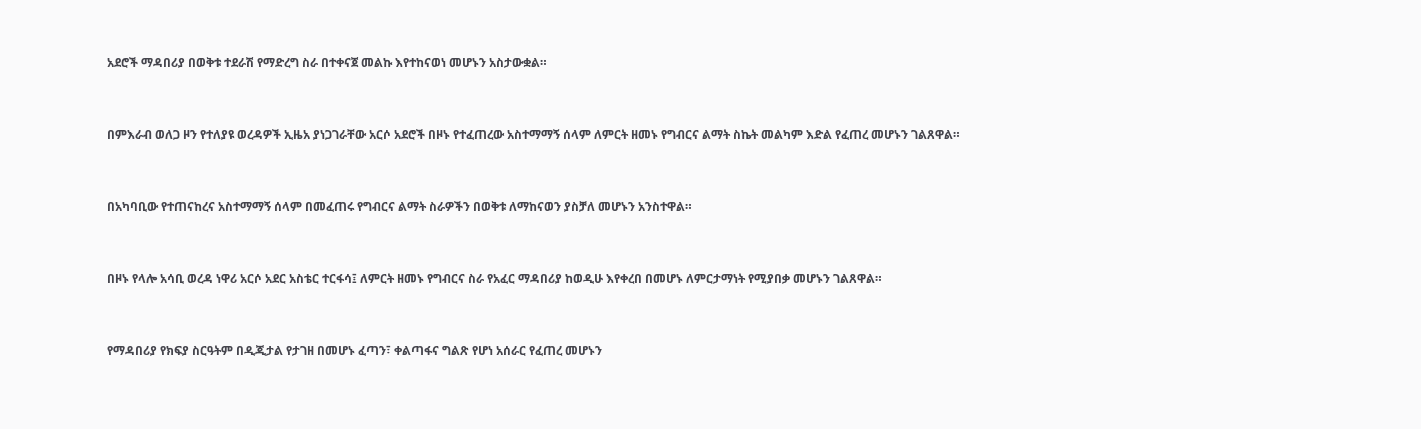አደሮች ማዳበሪያ በወቅቱ ተደራሽ የማድረግ ስራ በተቀናጀ መልኩ እየተከናወነ መሆኑን አስታውቋል።


በምእራብ ወለጋ ዞን የተለያዩ ወረዳዎች ኢዜአ ያነጋገራቸው አርሶ አደሮች በዞኑ የተፈጠረው አስተማማኝ ሰላም ለምርት ዘመኑ የግብርና ልማት ስኬት መልካም እድል የፈጠረ መሆኑን ገልጸዋል።


በአካባቢው የተጠናከረና አስተማማኝ ሰላም በመፈጠሩ የግብርና ልማት ስራዎችን በወቅቱ ለማከናወን ያስቻለ መሆኑን አንስተዋል።


በዞኑ የላሎ አሳቢ ወረዳ ነዋሪ አርሶ አደር አስቴር ተርፋሳ፤ ለምርት ዘመኑ የግብርና ስራ የአፈር ማዳበሪያ ከወዲሁ እየቀረበ በመሆኑ ለምርታማነት የሚያበቃ መሆኑን ገልጸዋል።


የማዳበሪያ የክፍያ ስርዓትም በዲጂታል የታገዘ በመሆኑ ፈጣን፣ ቀልጣፋና ግልጽ የሆነ አሰራር የፈጠረ መሆኑን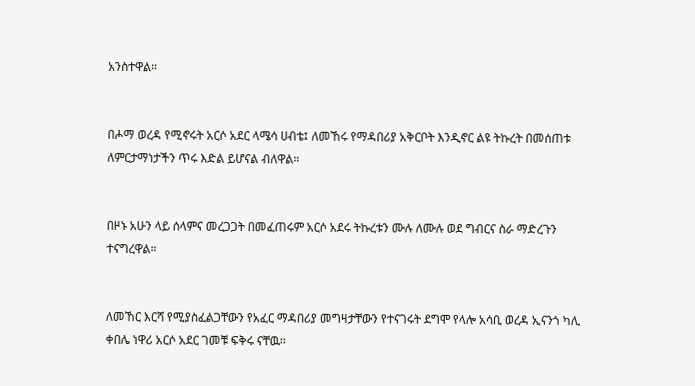አንስተዋል።


በሖማ ወረዳ የሚኖሩት አርሶ አደር ላሜሳ ሀብቴ፤ ለመኸሩ የማዳበሪያ አቅርቦት እንዲኖር ልዩ ትኩረት በመሰጠቱ ለምርታማነታችን ጥሩ እድል ይሆናል ብለዋል።


በዞኑ አሁን ላይ ሰላምና መረጋጋት በመፈጠሩም አርሶ አደሩ ትኩረቱን ሙሉ ለሙሉ ወደ ግብርና ስራ ማድረጉን ተናግረዋል።


ለመኸር እርሻ የሚያስፈልጋቸውን የአፈር ማዳበሪያ መግዛታቸውን የተናገሩት ደግሞ የላሎ አሳቢ ወረዳ ኢናንጎ ካሊ ቀበሌ ነዋሪ አርሶ አደር ገመቹ ፍቅሩ ናቸዉ፡፡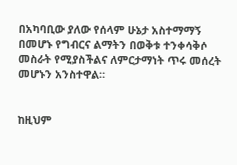በአካባቢው ያለው የሰላም ሁኔታ አስተማማኝ በመሆኑ የግብርና ልማትን በወቅቱ ተንቀሳቅሶ መስራት የሚያስችልና ለምርታማነት ጥሩ መሰረት መሆኑን አንስተዋል።


ከዚህም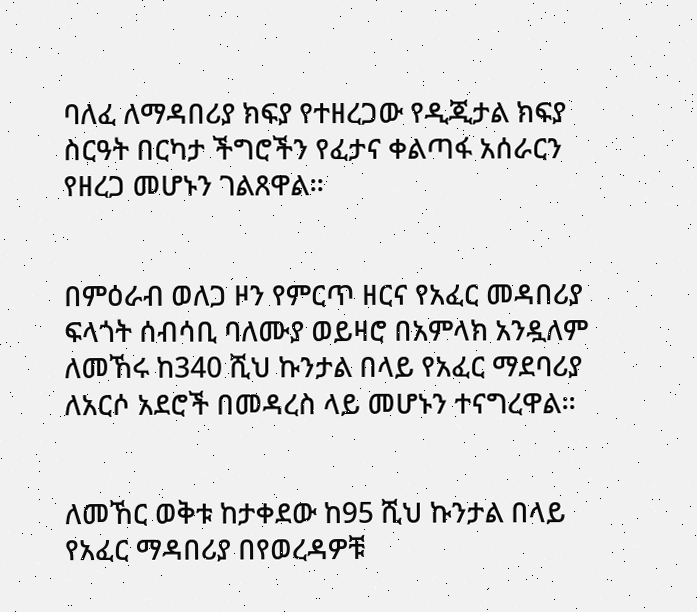ባለፈ ለማዳበሪያ ክፍያ የተዘረጋው የዲጂታል ክፍያ ስርዓት በርካታ ችግሮችን የፈታና ቀልጣፋ አሰራርን የዘረጋ መሆኑን ገልጸዋል።


በምዕራብ ወለጋ ዞን የምርጥ ዘርና የአፈር መዳበሪያ ፍላጎት ሰብሳቢ ባለሙያ ወይዛሮ በአምላክ አንዷለም ለመኸሩ ከ340 ሺህ ኩንታል በላይ የአፈር ማደባሪያ ለአርሶ አደሮች በመዳረስ ላይ መሆኑን ተናግረዋል።


ለመኸር ወቅቱ ከታቀደው ከ95 ሺህ ኩንታል በላይ የአፈር ማዳበሪያ በየወረዳዎቹ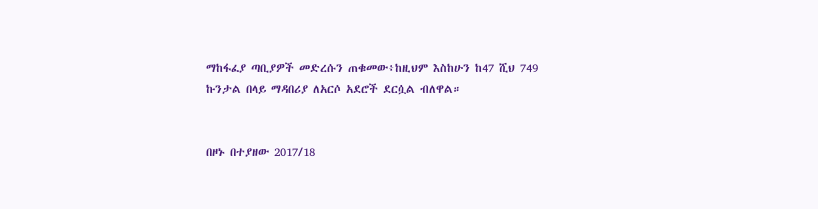ማከፋፈያ ጣቢያዎች መድረሱን ጠቁመው፥ከዚህም እስከሁን ከ47 ሺህ 749 ኩንታል በላይ ማዳበሪያ ለአርሶ አደሮች ደርሷል ብለዋል።


በዞኑ በተያዘው 2017/18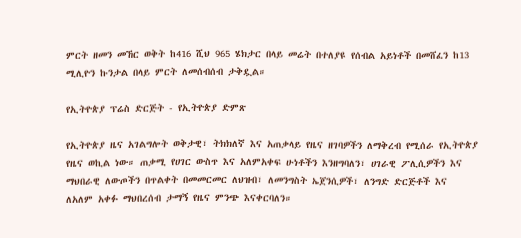ምርት ዘመን መኸር ወቅት ከ416 ሺህ 965 ሄክታር በላይ መሬት በተለያዩ የሰብል አይነቶች በመሸፈን ከ13 ሚሊዮን ኩንታል በላይ ምርት ለመሰብሰብ ታቅዷል።

የኢትዮጵያ ፕሬስ ድርጅት - የኢትዮጵያ ድምጽ

የኢትዮጵያ ዜና አገልግሎት ወቅታዊ፣ ትክክለኛ እና አጠቃላይ የዜና ዘገባዎችን ለማቅረብ የሚሰራ የኢትዮጵያ የዜና ወኪል ነው። ጠቃሚ የሀገር ውስጥ እና አለምአቀፍ ሁነቶችን እንዘግባለን፣ ሀገራዊ ፖሊሲዎችን እና ማህበራዊ ለውጦችን በጥልቀት በመመርመር ለህዝብ፣ ለመንግስት ኤጀንሲዎች፣ ለንግድ ድርጅቶች እና ለአለም አቀፉ ማህበረሰብ ታማኝ የዜና ምንጭ እናቀርባለን።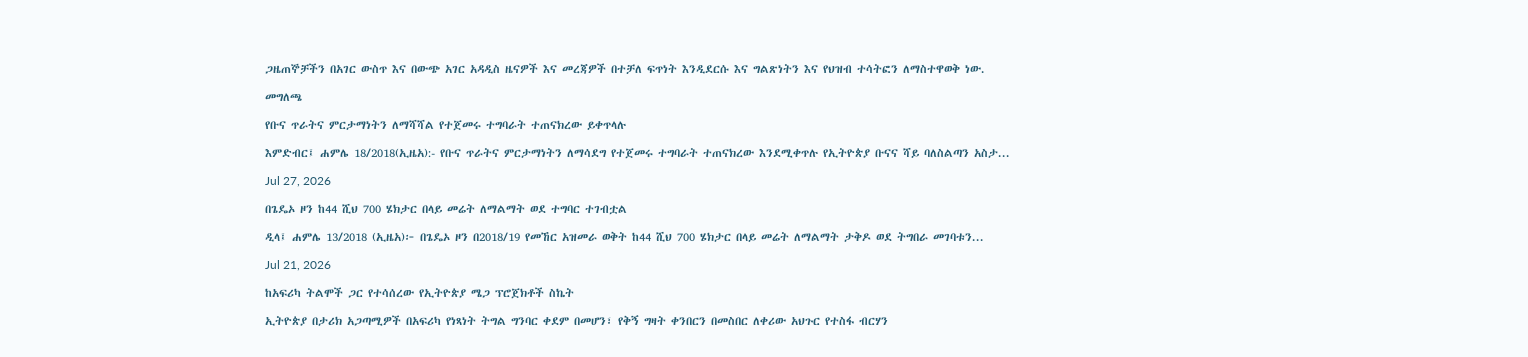ጋዜጠኞቻችን በአገር ውስጥ እና በውጭ አገር አዳዲስ ዜናዎች እና መረጃዎች በተቻለ ፍጥነት እንዲደርሱ እና ግልጽነትን እና የህዝብ ተሳትፎን ለማስተዋወቅ ነው.

መግለጫ

የቡና ጥራትና ምርታማነትን ለማሻሻል የተጀመሩ ተግባራት ተጠናክረው ይቀጥላሉ

እምድብር፤ ሐምሌ 18/2018(ኢዜአ):- የቡና ጥራትና ምርታማነትን ለማሳደግ የተጀመሩ ተግባራት ተጠናክረው እንደሚቀጥሉ የኢትዮጵያ ቡናና ሻይ ባለስልጣን አስታ...

Jul 27, 2026

በጌዴኦ ዞን ከ44 ሺህ 700 ሄክታር በላይ መሬት ለማልማት ወደ ተግባር ተገብቷል

ዲላ፤ ሐምሌ 13/2018 (ኢዜአ)፦ በጌዴኦ ዞን በ2018/19 የመኸር አዝመራ ወቅት ከ44 ሺህ 700 ሄክታር በላይ መሬት ለማልማት ታቅዶ ወደ ትግበራ መገባቱን...

Jul 21, 2026

ከአፍሪካ ትልሞች ጋር የተሳሰረው የኢትዮጵያ ሜጋ ፕሮጀክቶች ስኬት

ኢትዮጵያ በታሪክ አጋጣሚዎች በአፍሪካ የነጻነት ትግል ግንባር ቀደም በመሆን፣ የቅኝ ግዛት ቀንበርን በመስበር ለቀሪው አህጉር የተስፋ ብርሃን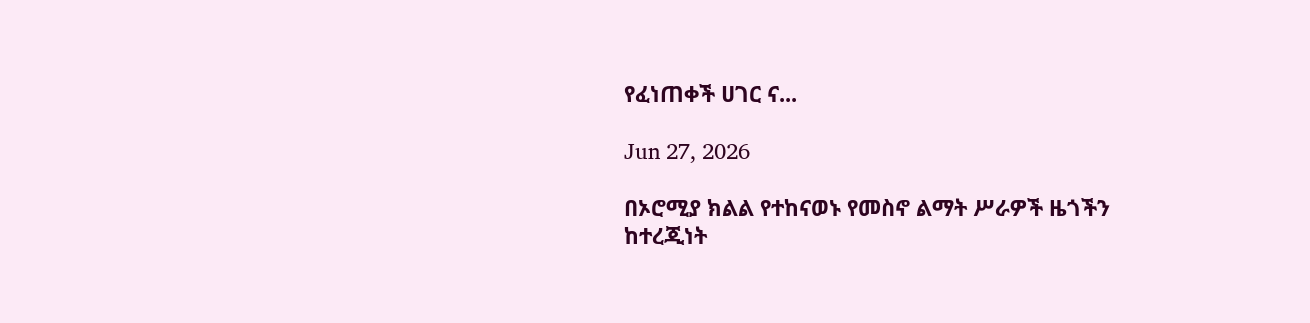የፈነጠቀች ሀገር ና...

Jun 27, 2026

በኦሮሚያ ክልል የተከናወኑ የመስኖ ልማት ሥራዎች ዜጎችን ከተረጂነት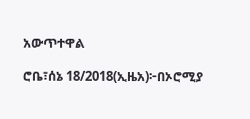አውጥተዋል

ሮቤ፣ሰኔ 18/2018(ኢዜአ)፦በኦሮሚያ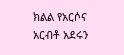ክልል የአርሶና አርብቶ አደሩን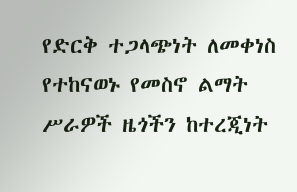የድርቅ ተጋላጭነት ለመቀነስ የተከናወኑ የመስኖ ልማት ሥራዎች ዜጎችን ከተረጂነት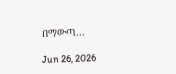በማውጣ...

Jun 26, 2026